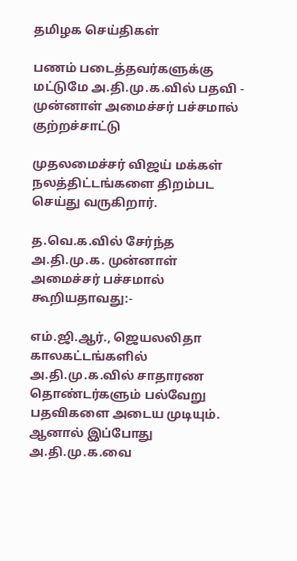தமிழக செய்திகள்

பணம் படைத்தவர்களுக்கு மட்டுமே அ.தி.மு.க.வில் பதவி - முன்னாள் அமைச்சர் பச்சமால் குற்றச்சாட்டு

முதலமைச்சர் விஜய் மக்கள் நலத்திட்டங்களை திறம்பட செய்து வருகிறார்.

த.வெ.க.வில் சேர்ந்த அ.தி.மு.க. முன்னாள் அமைச்சர் பச்சமால் கூறியதாவது:-

எம்.ஜி.ஆர்., ஜெயலலிதா காலகட்டங்களில் அ.தி.மு.க.வில் சாதாரண தொண்டர்களும் பல்வேறு பதவிகளை அடைய முடியும். ஆனால் இப்போது அ.தி.மு.க.வை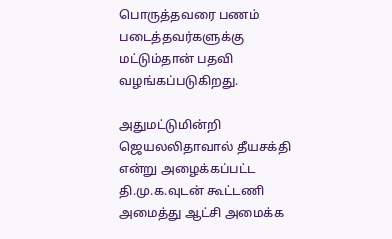பொருத்தவரை பணம் படைத்தவர்களுக்கு மட்டும்தான் பதவி வழங்கப்படுகிறது.

அதுமட்டுமின்றி ஜெயலலிதாவால் தீயசக்தி என்று அழைக்கப்பட்ட தி.மு.க.வுடன் கூட்டணி அமைத்து ஆட்சி அமைக்க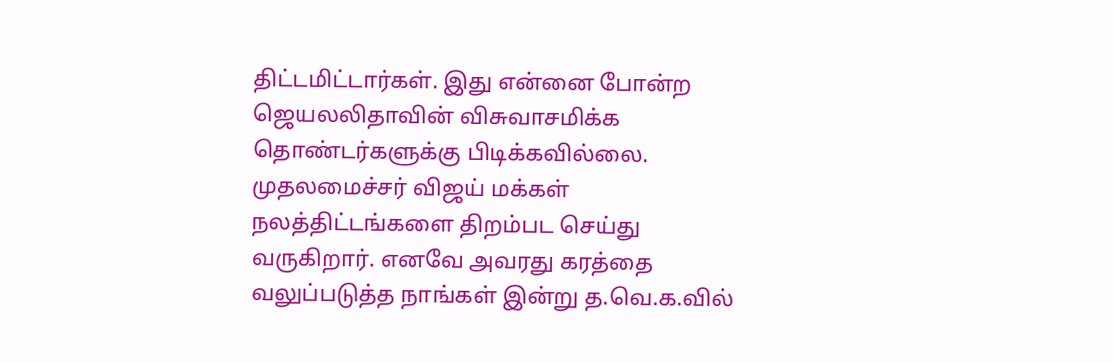திட்டமிட்டார்கள். இது என்னை போன்ற ஜெயலலிதாவின் விசுவாசமிக்க தொண்டர்களுக்கு பிடிக்கவில்லை. முதலமைச்சர் விஜய் மக்கள் நலத்திட்டங்களை திறம்பட செய்து வருகிறார். எனவே அவரது கரத்தை வலுப்படுத்த நாங்கள் இன்று த.வெ.க.வில்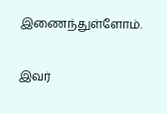இணைந்துள்ளோம்.

இவர்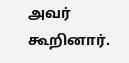அவர் கூறினார்.